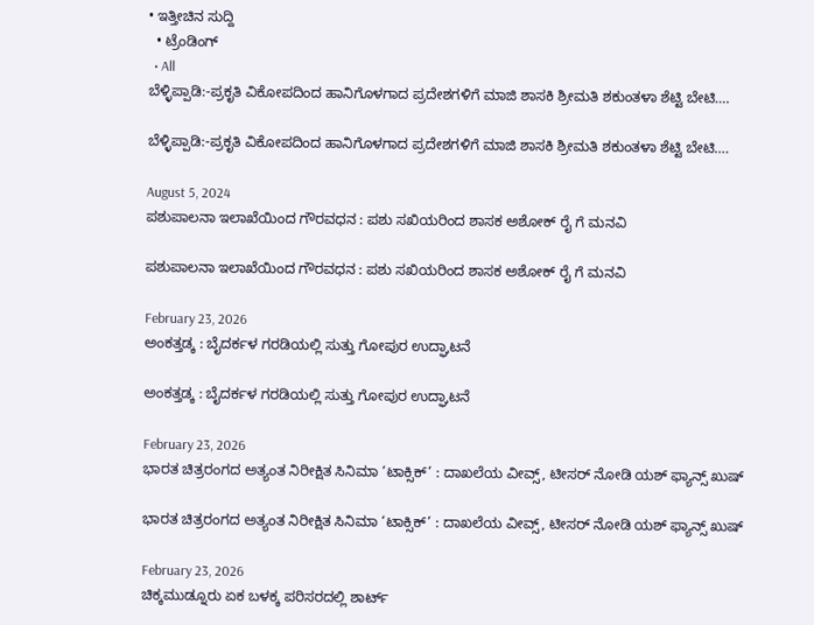• ಇತ್ತೀಚಿನ ಸುದ್ದಿ
  • ಟ್ರೆಂಡಿಂಗ್
  • All
ಬೆಳ್ಳಿಪ್ಪಾಡಿ:-ಪ್ರಕೃತಿ ವಿಕೋಪದಿಂದ ಹಾನಿಗೊಳಗಾದ ಪ್ರದೇಶಗಳಿಗೆ ಮಾಜಿ ಶಾಸಕಿ ಶ್ರೀಮತಿ ಶಕುಂತಳಾ ಶೆಟ್ಟಿ ‌ಬೇಟಿ….

ಬೆಳ್ಳಿಪ್ಪಾಡಿ:-ಪ್ರಕೃತಿ ವಿಕೋಪದಿಂದ ಹಾನಿಗೊಳಗಾದ ಪ್ರದೇಶಗಳಿಗೆ ಮಾಜಿ ಶಾಸಕಿ ಶ್ರೀಮತಿ ಶಕುಂತಳಾ ಶೆಟ್ಟಿ ‌ಬೇಟಿ….

August 5, 2024
ಪಶುಪಾಲನಾ ಇಲಾಖೆಯಿಂದ ಗೌರವಧನ : ಪಶು ಸಖಿಯರಿಂದ ಶಾಸಕ ಅಶೋಕ್ ರೈ ಗೆ ಮನವಿ

ಪಶುಪಾಲನಾ ಇಲಾಖೆಯಿಂದ ಗೌರವಧನ : ಪಶು ಸಖಿಯರಿಂದ ಶಾಸಕ ಅಶೋಕ್ ರೈ ಗೆ ಮನವಿ

February 23, 2026
ಅಂಕತ್ತಡ್ಕ : ಬೈದರ್ಕಳ ಗರಡಿಯಲ್ಲಿ ಸುತ್ತು ಗೋಪುರ ಉದ್ಘಾಟನೆ

ಅಂಕತ್ತಡ್ಕ : ಬೈದರ್ಕಳ ಗರಡಿಯಲ್ಲಿ ಸುತ್ತು ಗೋಪುರ ಉದ್ಘಾಟನೆ

February 23, 2026
ಭಾರತ ಚಿತ್ರರಂಗದ ಅತ್ಯಂತ ನಿರೀಕ್ಷಿತ ಸಿನಿಮಾ ‘ಟಾಕ್ಸಿಕ್’ : ದಾಖಲೆಯ ವೀವ್ಸ್, ಟೀಸರ್ ನೋಡಿ ಯಶ್ ಫ್ಯಾನ್ಸ್ ಖುಷ್

ಭಾರತ ಚಿತ್ರರಂಗದ ಅತ್ಯಂತ ನಿರೀಕ್ಷಿತ ಸಿನಿಮಾ ‘ಟಾಕ್ಸಿಕ್’ : ದಾಖಲೆಯ ವೀವ್ಸ್, ಟೀಸರ್ ನೋಡಿ ಯಶ್ ಫ್ಯಾನ್ಸ್ ಖುಷ್

February 23, 2026
ಚಿಕ್ಕಮುಡ್ನೂರು ಏಕ ಬಳಕ್ಕ ಪರಿಸರದಲ್ಲಿ ಶಾರ್ಟ್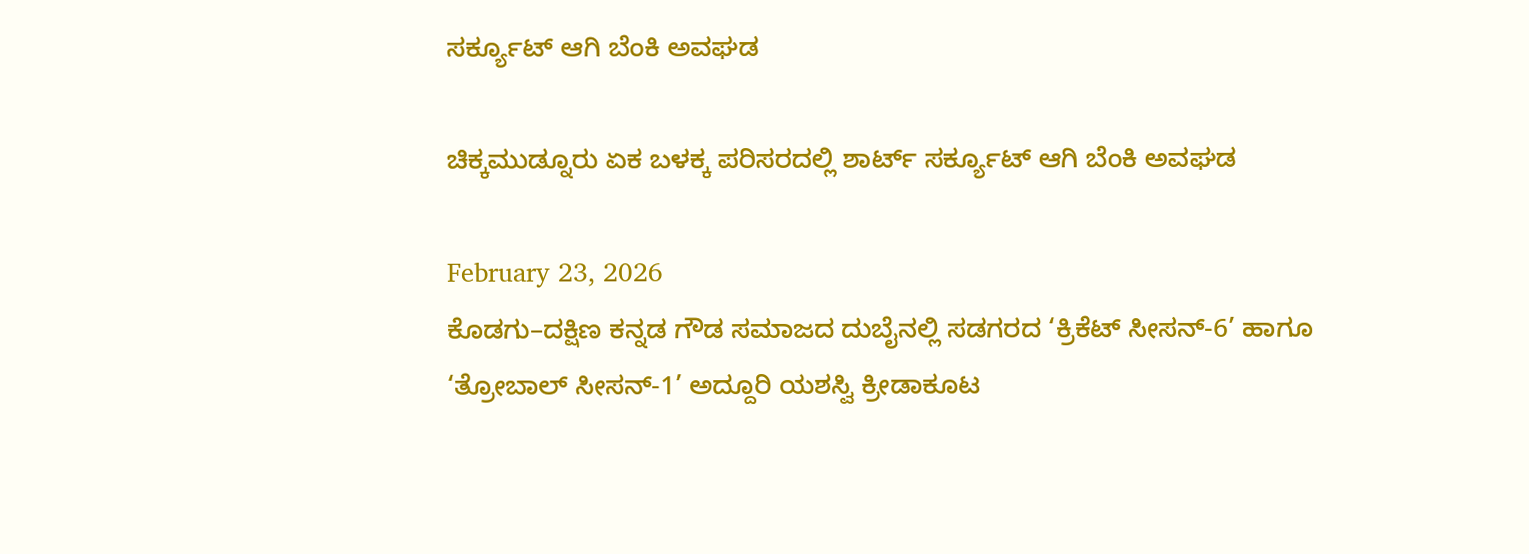ಸರ್ಕ್ಯೂಟ್ ಆಗಿ ಬೆಂಕಿ ಅವಘಡ

ಚಿಕ್ಕಮುಡ್ನೂರು ಏಕ ಬಳಕ್ಕ ಪರಿಸರದಲ್ಲಿ ಶಾರ್ಟ್ ಸರ್ಕ್ಯೂಟ್ ಆಗಿ ಬೆಂಕಿ ಅವಘಡ

February 23, 2026
ಕೊಡಗು–ದಕ್ಷಿಣ ಕನ್ನಡ ಗೌಡ ಸಮಾಜದ ದುಬೈನಲ್ಲಿ ಸಡಗರದ ‘ಕ್ರಿಕೆಟ್ ಸೀಸನ್-6’ ಹಾಗೂ ‘ತ್ರೋಬಾಲ್ ಸೀಸನ್-1’ ಅದ್ದೂರಿ ಯಶಸ್ವಿ ಕ್ರೀಡಾಕೂಟ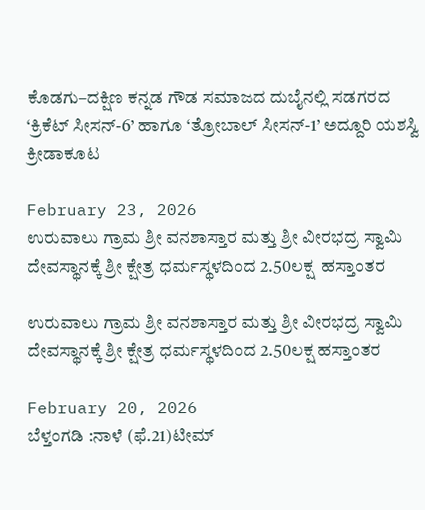ಕೊಡಗು–ದಕ್ಷಿಣ ಕನ್ನಡ ಗೌಡ ಸಮಾಜದ ದುಬೈನಲ್ಲಿ ಸಡಗರದ ‘ಕ್ರಿಕೆಟ್ ಸೀಸನ್-6’ ಹಾಗೂ ‘ತ್ರೋಬಾಲ್ ಸೀಸನ್-1’ ಅದ್ದೂರಿ ಯಶಸ್ವಿ ಕ್ರೀಡಾಕೂಟ

February 23, 2026
ಉರುವಾಲು ಗ್ರಾಮ ಶ್ರೀ ವನಶಾಸ್ತಾರ ಮತ್ತು ಶ್ರೀ ವೀರಭದ್ರ ಸ್ವಾಮಿ ದೇವಸ್ಥಾನಕ್ಕೆ ಶ್ರೀ ಕ್ಷೇತ್ರ ಧರ್ಮಸ್ಥಳದಿಂದ 2.50ಲಕ್ಷ  ಹಸ್ತಾಂತರ

ಉರುವಾಲು ಗ್ರಾಮ ಶ್ರೀ ವನಶಾಸ್ತಾರ ಮತ್ತು ಶ್ರೀ ವೀರಭದ್ರ ಸ್ವಾಮಿ ದೇವಸ್ಥಾನಕ್ಕೆ ಶ್ರೀ ಕ್ಷೇತ್ರ ಧರ್ಮಸ್ಥಳದಿಂದ 2.50ಲಕ್ಷ ಹಸ್ತಾಂತರ

February 20, 2026
ಬೆಳ್ತಂಗಡಿ :ನಾಳೆ (ಫೆ.21)ಟೀಮ್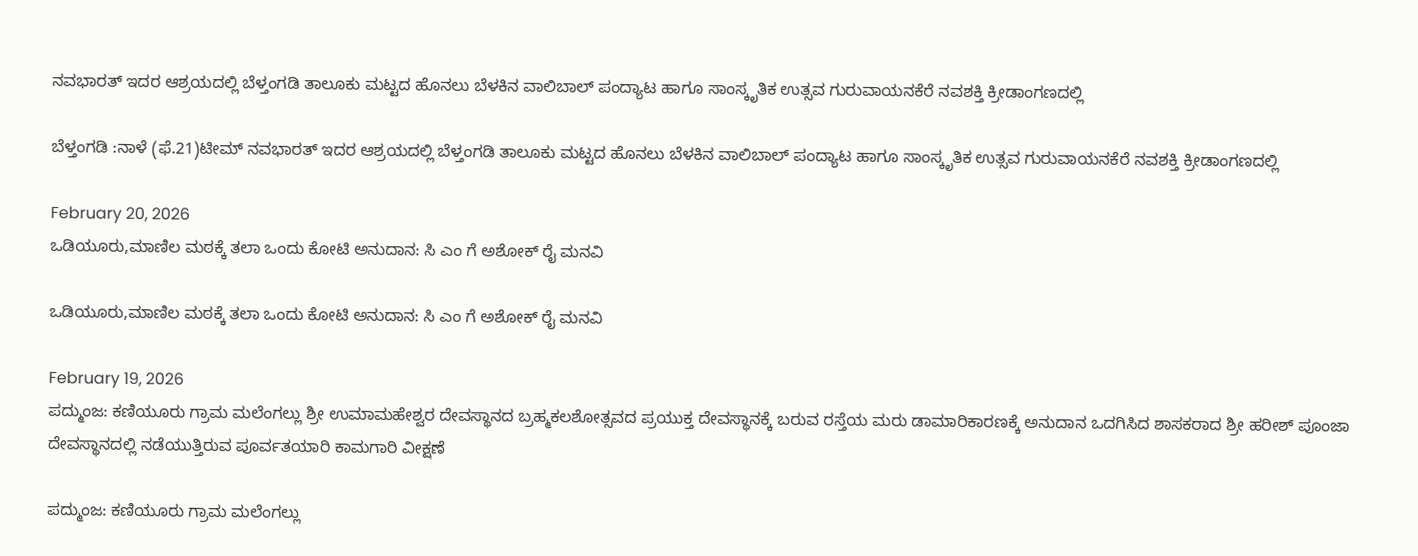ನವಭಾರತ್ ಇದರ ಆಶ್ರಯದಲ್ಲಿ ಬೆಳ್ತಂಗಡಿ ತಾಲೂಕು ಮಟ್ಟದ ಹೊನಲು ಬೆಳಕಿನ ವಾಲಿಬಾಲ್ ಪಂದ್ಯಾಟ ಹಾಗೂ ಸಾಂಸ್ಕೃತಿಕ ಉತ್ಸವ ಗುರುವಾಯನಕೆರೆ ನವಶಕ್ತಿ ಕ್ರೀಡಾಂಗಣದಲ್ಲಿ

ಬೆಳ್ತಂಗಡಿ :ನಾಳೆ (ಫೆ.21)ಟೀಮ್ ನವಭಾರತ್ ಇದರ ಆಶ್ರಯದಲ್ಲಿ ಬೆಳ್ತಂಗಡಿ ತಾಲೂಕು ಮಟ್ಟದ ಹೊನಲು ಬೆಳಕಿನ ವಾಲಿಬಾಲ್ ಪಂದ್ಯಾಟ ಹಾಗೂ ಸಾಂಸ್ಕೃತಿಕ ಉತ್ಸವ ಗುರುವಾಯನಕೆರೆ ನವಶಕ್ತಿ ಕ್ರೀಡಾಂಗಣದಲ್ಲಿ

February 20, 2026
ಒಡಿಯೂರು,ಮಾಣಿಲ ಮಠಕ್ಕೆ ತಲಾ ಒಂದು ಕೋಟಿ ಅನುದಾನ: ಸಿ ಎಂ ಗೆ ಅಶೋಕ್ ರೈ ಮನವಿ

ಒಡಿಯೂರು,ಮಾಣಿಲ ಮಠಕ್ಕೆ ತಲಾ ಒಂದು ಕೋಟಿ ಅನುದಾನ: ಸಿ ಎಂ ಗೆ ಅಶೋಕ್ ರೈ ಮನವಿ

February 19, 2026
ಪದ್ಮುಂಜ: ಕಣಿಯೂರು ಗ್ರಾಮ ಮಲೆಂಗಲ್ಲು ಶ್ರೀ ಉಮಾಮಹೇಶ್ವರ ದೇವಸ್ಥಾನದ ಬ್ರಹ್ಮಕಲಶೋತ್ಸವದ ಪ್ರಯುಕ್ತ ದೇವಸ್ಥಾನಕ್ಕೆ ಬರುವ ರಸ್ತೆಯ ಮರು ಡಾಮಾರಿಕಾರಣಕ್ಕೆ ಅನುದಾನ ಒದಗಿಸಿದ ಶಾಸಕರಾದ ಶ್ರೀ ಹರೀಶ್ ಪೂಂಜಾ ದೇವಸ್ಥಾನದಲ್ಲಿ ನಡೆಯುತ್ತಿರುವ ಪೂರ್ವತಯಾರಿ ಕಾಮಗಾರಿ ವೀಕ್ಷಣೆ

ಪದ್ಮುಂಜ: ಕಣಿಯೂರು ಗ್ರಾಮ ಮಲೆಂಗಲ್ಲು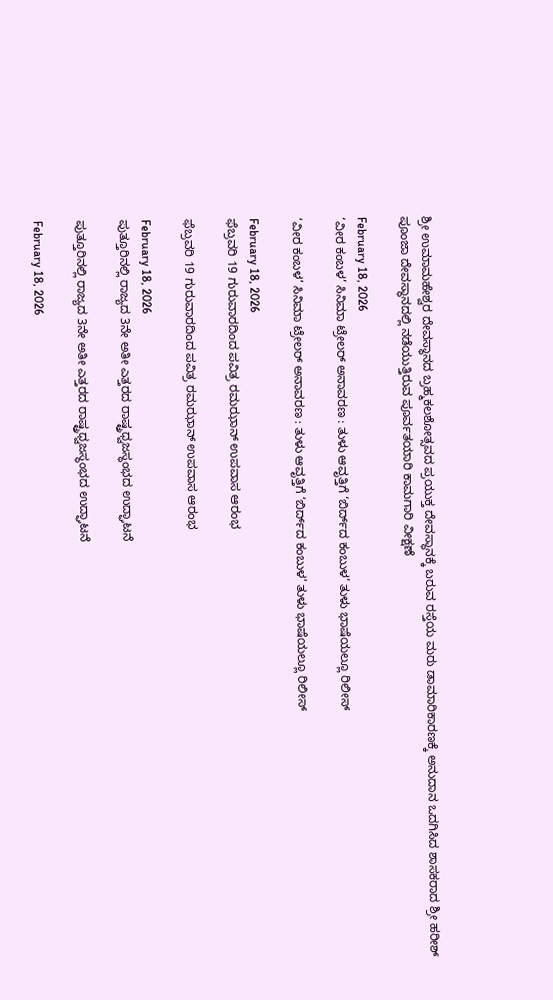ಶ್ರೀ ಉಮಾಮಹೇಶ್ವರ ದೇವಸ್ಥಾನದ ಬ್ರಹ್ಮಕಲಶೋತ್ಸವದ ಪ್ರಯುಕ್ತ ದೇವಸ್ಥಾನಕ್ಕೆ ಬರುವ ರಸ್ತೆಯ ಮರು ಡಾಮಾರಿಕಾರಣಕ್ಕೆ ಅನುದಾನ ಒದಗಿಸಿದ ಶಾಸಕರಾದ ಶ್ರೀ ಹರೀಶ್ ಪೂಂಜಾ ದೇವಸ್ಥಾನದಲ್ಲಿ ನಡೆಯುತ್ತಿರುವ ಪೂರ್ವತಯಾರಿ ಕಾಮಗಾರಿ ವೀಕ್ಷಣೆ

February 18, 2026
‘ವೀರ ಕಂಬಳ’ ಸಿನಿಮಾ ಟ್ರೇಲರ್ ಅನಾವರಣ : ತುಳು ಆವೃತ್ತಿಗೆ ‘ಬಿರ್ದ್‌ದ ಕಂಬುಳ’ ತುಳು ಭಾಷೆಯಲ್ಲೂ ರಿಲೀಸ್

‘ವೀರ ಕಂಬಳ’ ಸಿನಿಮಾ ಟ್ರೇಲರ್ ಅನಾವರಣ : ತುಳು ಆವೃತ್ತಿಗೆ ‘ಬಿರ್ದ್‌ದ ಕಂಬುಳ’ ತುಳು ಭಾಷೆಯಲ್ಲೂ ರಿಲೀಸ್

February 18, 2026
ಫೆಬ್ರವರಿ 19 ಗುರುವಾರದಿಂದ ಪವಿತ್ರ ರಮಝಾನ್ ಉಪವಾಸ ಆರಂಭ

ಫೆಬ್ರವರಿ 19 ಗುರುವಾರದಿಂದ ಪವಿತ್ರ ರಮಝಾನ್ ಉಪವಾಸ ಆರಂಭ

February 18, 2026
ಪುತ್ತೂರಿನಲ್ಲಿ ರಾಜ್ಯದ 3ನೇ ಅತೀ ಎತ್ತರದ ರಾಷ್ಟ್ರಧ್ವಜಸ್ಥಂಭದ ಉದ್ಘಾಟನೆ

ಪುತ್ತೂರಿನಲ್ಲಿ ರಾಜ್ಯದ 3ನೇ ಅತೀ ಎತ್ತರದ ರಾಷ್ಟ್ರಧ್ವಜಸ್ಥಂಭದ ಉದ್ಘಾಟನೆ

February 18, 2026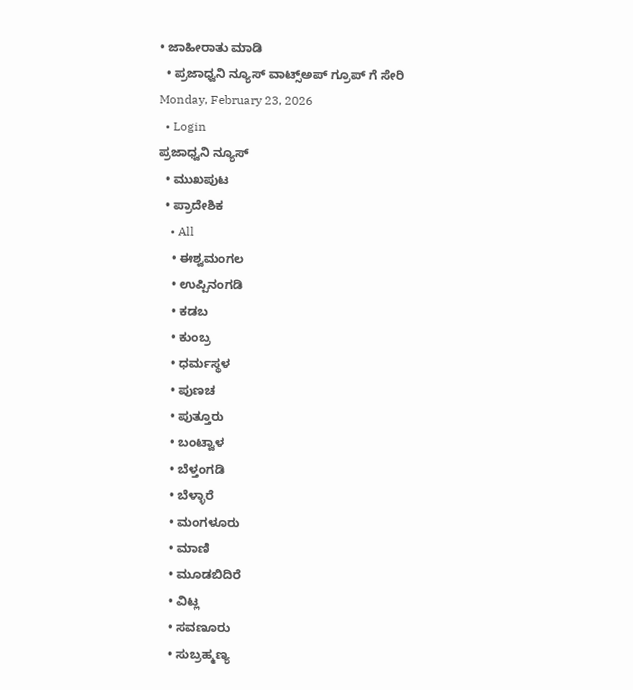• ಜಾಹೀರಾತು ಮಾಡಿ
  • ಪ್ರಜಾಧ್ವನಿ ನ್ಯೂಸ್ ವಾಟ್ಸ್ಅಪ್ ಗ್ರೂಪ್ ಗೆ ಸೇರಿ
Monday, February 23, 2026
  • Login
ಪ್ರಜಾಧ್ವನಿ ನ್ಯೂಸ್
  • ಮುಖಪುಟ
  • ಪ್ರಾದೇಶಿಕ
    • All
    • ಈಶ್ವಮಂಗಲ
    • ಉಪ್ಪಿನಂಗಡಿ
    • ಕಡಬ
    • ಕುಂಬ್ರ
    • ಧರ್ಮಸ್ಥಳ
    • ಪುಣಚ
    • ಪುತ್ತೂರು
    • ಬಂಟ್ವಾಳ
    • ಬೆಳ್ತಂಗಡಿ
    • ಬೆಳ್ಳಾರೆ
    • ಮಂಗಳೂರು
    • ಮಾಣಿ
    • ಮೂಡಬಿದಿರೆ
    • ವಿಟ್ಲ
    • ಸವಣೂರು
    • ಸುಬ್ರಹ್ಮಣ್ಯ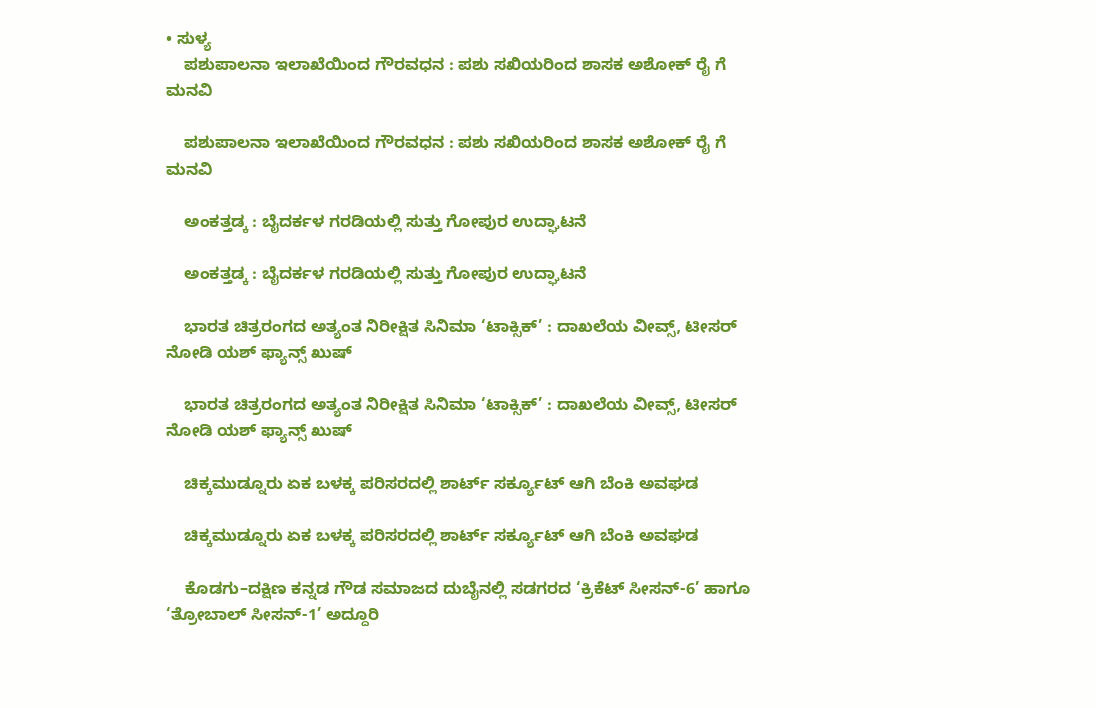• ಸುಳ್ಯ
    ಪಶುಪಾಲನಾ ಇಲಾಖೆಯಿಂದ ಗೌರವಧನ : ಪಶು ಸಖಿಯರಿಂದ ಶಾಸಕ ಅಶೋಕ್ ರೈ ಗೆ ಮನವಿ

    ಪಶುಪಾಲನಾ ಇಲಾಖೆಯಿಂದ ಗೌರವಧನ : ಪಶು ಸಖಿಯರಿಂದ ಶಾಸಕ ಅಶೋಕ್ ರೈ ಗೆ ಮನವಿ

    ಅಂಕತ್ತಡ್ಕ : ಬೈದರ್ಕಳ ಗರಡಿಯಲ್ಲಿ ಸುತ್ತು ಗೋಪುರ ಉದ್ಘಾಟನೆ

    ಅಂಕತ್ತಡ್ಕ : ಬೈದರ್ಕಳ ಗರಡಿಯಲ್ಲಿ ಸುತ್ತು ಗೋಪುರ ಉದ್ಘಾಟನೆ

    ಭಾರತ ಚಿತ್ರರಂಗದ ಅತ್ಯಂತ ನಿರೀಕ್ಷಿತ ಸಿನಿಮಾ ‘ಟಾಕ್ಸಿಕ್’ : ದಾಖಲೆಯ ವೀವ್ಸ್, ಟೀಸರ್ ನೋಡಿ ಯಶ್ ಫ್ಯಾನ್ಸ್ ಖುಷ್

    ಭಾರತ ಚಿತ್ರರಂಗದ ಅತ್ಯಂತ ನಿರೀಕ್ಷಿತ ಸಿನಿಮಾ ‘ಟಾಕ್ಸಿಕ್’ : ದಾಖಲೆಯ ವೀವ್ಸ್, ಟೀಸರ್ ನೋಡಿ ಯಶ್ ಫ್ಯಾನ್ಸ್ ಖುಷ್

    ಚಿಕ್ಕಮುಡ್ನೂರು ಏಕ ಬಳಕ್ಕ ಪರಿಸರದಲ್ಲಿ ಶಾರ್ಟ್ ಸರ್ಕ್ಯೂಟ್ ಆಗಿ ಬೆಂಕಿ ಅವಘಡ

    ಚಿಕ್ಕಮುಡ್ನೂರು ಏಕ ಬಳಕ್ಕ ಪರಿಸರದಲ್ಲಿ ಶಾರ್ಟ್ ಸರ್ಕ್ಯೂಟ್ ಆಗಿ ಬೆಂಕಿ ಅವಘಡ

    ಕೊಡಗು–ದಕ್ಷಿಣ ಕನ್ನಡ ಗೌಡ ಸಮಾಜದ ದುಬೈನಲ್ಲಿ ಸಡಗರದ ‘ಕ್ರಿಕೆಟ್ ಸೀಸನ್-6’ ಹಾಗೂ ‘ತ್ರೋಬಾಲ್ ಸೀಸನ್-1’ ಅದ್ದೂರಿ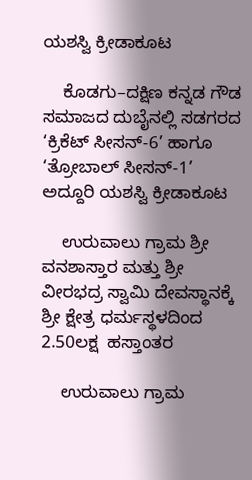ಯಶಸ್ವಿ ಕ್ರೀಡಾಕೂಟ

    ಕೊಡಗು–ದಕ್ಷಿಣ ಕನ್ನಡ ಗೌಡ ಸಮಾಜದ ದುಬೈನಲ್ಲಿ ಸಡಗರದ ‘ಕ್ರಿಕೆಟ್ ಸೀಸನ್-6’ ಹಾಗೂ ‘ತ್ರೋಬಾಲ್ ಸೀಸನ್-1’ ಅದ್ದೂರಿ ಯಶಸ್ವಿ ಕ್ರೀಡಾಕೂಟ

    ಉರುವಾಲು ಗ್ರಾಮ ಶ್ರೀ ವನಶಾಸ್ತಾರ ಮತ್ತು ಶ್ರೀ ವೀರಭದ್ರ ಸ್ವಾಮಿ ದೇವಸ್ಥಾನಕ್ಕೆ ಶ್ರೀ ಕ್ಷೇತ್ರ ಧರ್ಮಸ್ಥಳದಿಂದ 2.50ಲಕ್ಷ  ಹಸ್ತಾಂತರ

    ಉರುವಾಲು ಗ್ರಾಮ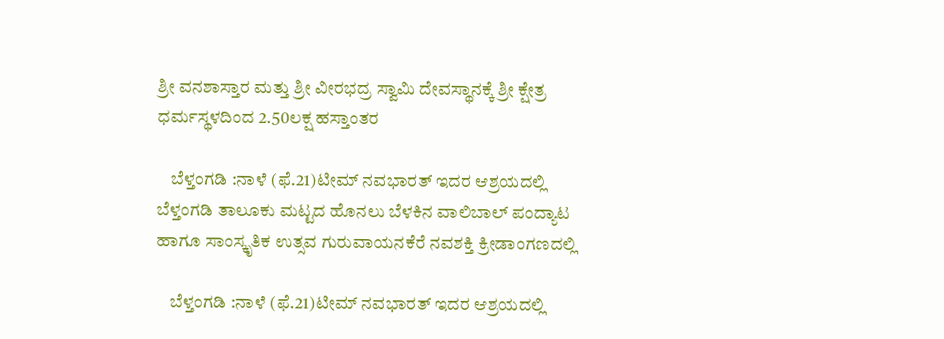ಶ್ರೀ ವನಶಾಸ್ತಾರ ಮತ್ತು ಶ್ರೀ ವೀರಭದ್ರ ಸ್ವಾಮಿ ದೇವಸ್ಥಾನಕ್ಕೆ ಶ್ರೀ ಕ್ಷೇತ್ರ ಧರ್ಮಸ್ಥಳದಿಂದ 2.50ಲಕ್ಷ ಹಸ್ತಾಂತರ

    ಬೆಳ್ತಂಗಡಿ :ನಾಳೆ (ಫೆ.21)ಟೀಮ್ ನವಭಾರತ್ ಇದರ ಆಶ್ರಯದಲ್ಲಿ ಬೆಳ್ತಂಗಡಿ ತಾಲೂಕು ಮಟ್ಟದ ಹೊನಲು ಬೆಳಕಿನ ವಾಲಿಬಾಲ್ ಪಂದ್ಯಾಟ ಹಾಗೂ ಸಾಂಸ್ಕೃತಿಕ ಉತ್ಸವ ಗುರುವಾಯನಕೆರೆ ನವಶಕ್ತಿ ಕ್ರೀಡಾಂಗಣದಲ್ಲಿ

    ಬೆಳ್ತಂಗಡಿ :ನಾಳೆ (ಫೆ.21)ಟೀಮ್ ನವಭಾರತ್ ಇದರ ಆಶ್ರಯದಲ್ಲಿ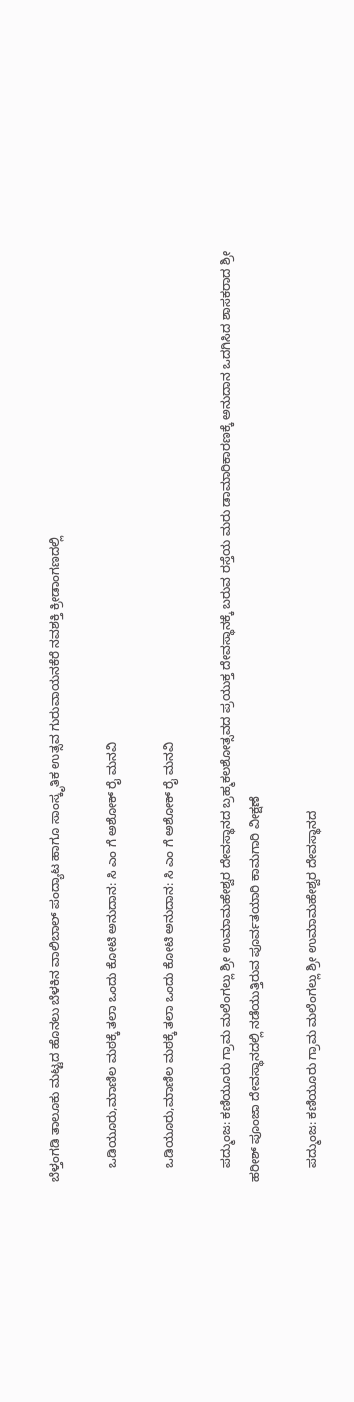ಬೆಳ್ತಂಗಡಿ ತಾಲೂಕು ಮಟ್ಟದ ಹೊನಲು ಬೆಳಕಿನ ವಾಲಿಬಾಲ್ ಪಂದ್ಯಾಟ ಹಾಗೂ ಸಾಂಸ್ಕೃತಿಕ ಉತ್ಸವ ಗುರುವಾಯನಕೆರೆ ನವಶಕ್ತಿ ಕ್ರೀಡಾಂಗಣದಲ್ಲಿ

    ಒಡಿಯೂರು,ಮಾಣಿಲ ಮಠಕ್ಕೆ ತಲಾ ಒಂದು ಕೋಟಿ ಅನುದಾನ: ಸಿ ಎಂ ಗೆ ಅಶೋಕ್ ರೈ ಮನವಿ

    ಒಡಿಯೂರು,ಮಾಣಿಲ ಮಠಕ್ಕೆ ತಲಾ ಒಂದು ಕೋಟಿ ಅನುದಾನ: ಸಿ ಎಂ ಗೆ ಅಶೋಕ್ ರೈ ಮನವಿ

    ಪದ್ಮುಂಜ: ಕಣಿಯೂರು ಗ್ರಾಮ ಮಲೆಂಗಲ್ಲು ಶ್ರೀ ಉಮಾಮಹೇಶ್ವರ ದೇವಸ್ಥಾನದ ಬ್ರಹ್ಮಕಲಶೋತ್ಸವದ ಪ್ರಯುಕ್ತ ದೇವಸ್ಥಾನಕ್ಕೆ ಬರುವ ರಸ್ತೆಯ ಮರು ಡಾಮಾರಿಕಾರಣಕ್ಕೆ ಅನುದಾನ ಒದಗಿಸಿದ ಶಾಸಕರಾದ ಶ್ರೀ ಹರೀಶ್ ಪೂಂಜಾ ದೇವಸ್ಥಾನದಲ್ಲಿ ನಡೆಯುತ್ತಿರುವ ಪೂರ್ವತಯಾರಿ ಕಾಮಗಾರಿ ವೀಕ್ಷಣೆ

    ಪದ್ಮುಂಜ: ಕಣಿಯೂರು ಗ್ರಾಮ ಮಲೆಂಗಲ್ಲು ಶ್ರೀ ಉಮಾಮಹೇಶ್ವರ ದೇವಸ್ಥಾನದ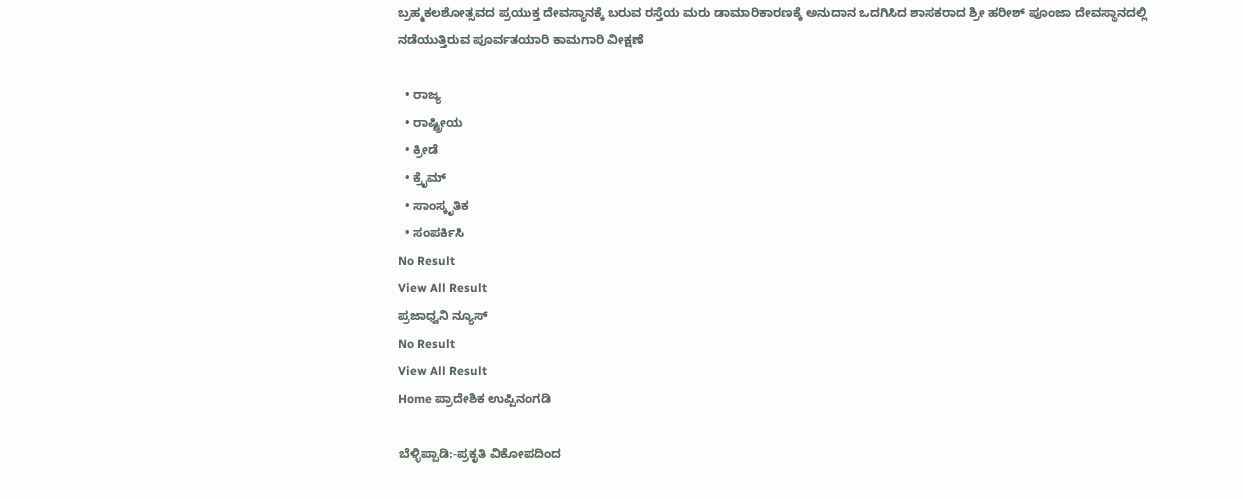ಬ್ರಹ್ಮಕಲಶೋತ್ಸವದ ಪ್ರಯುಕ್ತ ದೇವಸ್ಥಾನಕ್ಕೆ ಬರುವ ರಸ್ತೆಯ ಮರು ಡಾಮಾರಿಕಾರಣಕ್ಕೆ ಅನುದಾನ ಒದಗಿಸಿದ ಶಾಸಕರಾದ ಶ್ರೀ ಹರೀಶ್ ಪೂಂಜಾ ದೇವಸ್ಥಾನದಲ್ಲಿ ನಡೆಯುತ್ತಿರುವ ಪೂರ್ವತಯಾರಿ ಕಾಮಗಾರಿ ವೀಕ್ಷಣೆ

  • ರಾಜ್ಯ
  • ರಾಷ್ಟ್ರೀಯ
  • ಕ್ರೀಡೆ
  • ಕ್ರೈಮ್
  • ಸಾಂಸ್ಕೃತಿಕ
  • ಸಂಪರ್ಕಿಸಿ
No Result
View All Result
ಪ್ರಜಾಧ್ವನಿ ನ್ಯೂಸ್
No Result
View All Result
Home ಪ್ರಾದೇಶಿಕ ಉಪ್ಪಿನಂಗಡಿ

ಬೆಳ್ಳಿಪ್ಪಾಡಿ:-ಪ್ರಕೃತಿ ವಿಕೋಪದಿಂದ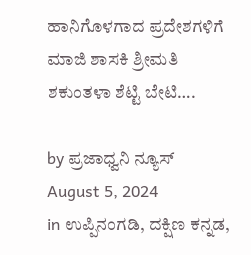ಹಾನಿಗೊಳಗಾದ ಪ್ರದೇಶಗಳಿಗೆ ಮಾಜಿ ಶಾಸಕಿ ಶ್ರೀಮತಿ ಶಕುಂತಳಾ ಶೆಟ್ಟಿ ‌ಬೇಟಿ….

by ಪ್ರಜಾಧ್ವನಿ ನ್ಯೂಸ್
August 5, 2024
in ಉಪ್ಪಿನಂಗಡಿ, ದಕ್ಷಿಣ ಕನ್ನಡ,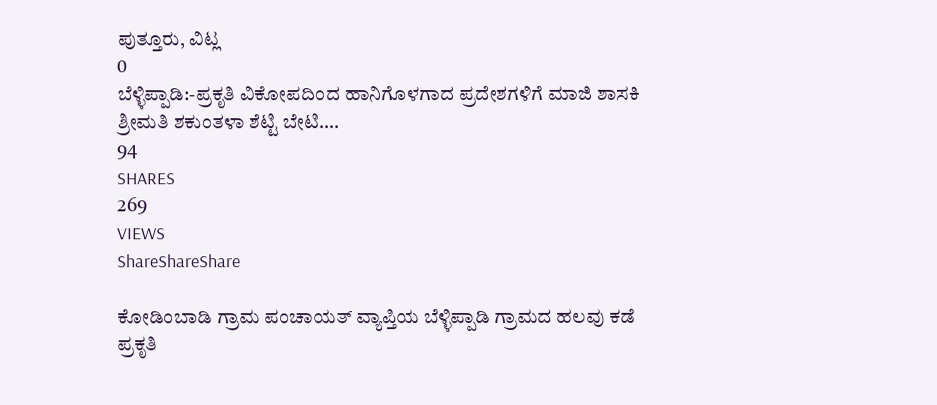ಪುತ್ತೂರು, ವಿಟ್ಲ
0
ಬೆಳ್ಳಿಪ್ಪಾಡಿ:-ಪ್ರಕೃತಿ ವಿಕೋಪದಿಂದ ಹಾನಿಗೊಳಗಾದ ಪ್ರದೇಶಗಳಿಗೆ ಮಾಜಿ ಶಾಸಕಿ ಶ್ರೀಮತಿ ಶಕುಂತಳಾ ಶೆಟ್ಟಿ ‌ಬೇಟಿ….
94
SHARES
269
VIEWS
ShareShareShare

ಕೋಡಿಂಬಾಡಿ ಗ್ರಾಮ ಪಂಚಾಯತ್ ವ್ಯಾಪ್ತಿಯ ಬೆಳ್ಳಿಪ್ಪಾಡಿ ಗ್ರಾಮದ ಹಲವು ಕಡೆ ಪ್ರಕೃತಿ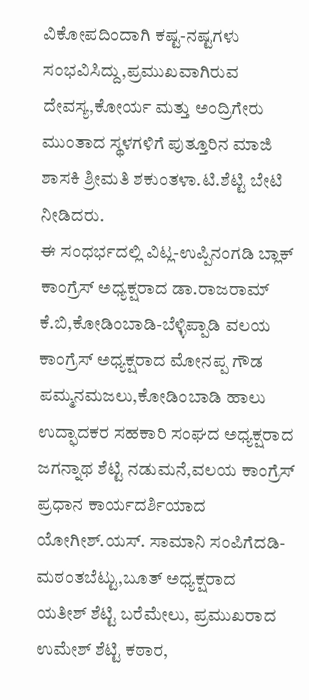ವಿಕೋಪದಿಂದಾಗಿ ಕಷ್ಟ-ನಷ್ಟಗಳು ಸಂಭವಿಸಿದ್ದು,ಪ್ರಮುಖವಾಗಿರುವ ದೇವಸ್ಯ,ಕೋರ್ಯ ಮತ್ತು ಅಂದ್ರಿಗೇರು ಮುಂತಾದ ‌ಸ್ಥಳಗಳಿಗೆ ಪುತ್ತೂರಿನ ಮಾಜಿ ಶಾಸಕಿ ಶ್ರೀಮತಿ ಶಕುಂತಳಾ.ಟಿ.ಶೆಟ್ಟಿ ಬೇಟಿ ನೀಡಿದರು.
ಈ ಸಂಧರ್ಭದಲ್ಲಿ ವಿಟ್ಲ-ಉಪ್ಪಿನಂಗಡಿ ಬ್ಲಾಕ್ ಕಾಂಗ್ರೆಸ್ ಅಧ್ಯಕ್ಷರಾದ ಡಾ.ರಾಜರಾಮ್ ಕೆ.ಬಿ,ಕೋಡಿಂಬಾಡಿ-ಬೆಳ್ಳಿಪ್ಪಾಡಿ ವಲಯ ಕಾಂಗ್ರೆಸ್ ಅಧ್ಯಕ್ಷರಾದ ಮೋನಪ್ಪ ಗೌಡ ಪಮ್ಮನಮಜಲು,ಕೋಡಿಂಬಾಡಿ ‌ಹಾಲು ಉದ್ಫಾದಕರ ಸಹಕಾರಿ ಸಂಘದ ಅಧ್ಯಕ್ಷರಾದ
ಜಗನ್ನಾಥ ಶೆಟ್ಟಿ ನಡುಮನೆ,ವಲಯ ಕಾಂಗ್ರೆಸ್ ಪ್ರಧಾನ ಕಾರ್ಯದರ್ಶಿಯಾದ
ಯೋಗೀಶ್.ಯಸ್. ಸಾಮಾನಿ ಸಂಪಿಗೆದಡಿ-ಮಠಂತಬೆಟ್ಟು,ಬೂತ್ ಅಧ್ಯಕ್ಷರಾದ
ಯತೀಶ್ ಶೆಟ್ಟಿ ಬರೆಮೇಲು, ಪ್ರಮುಖರಾದ
ಉಮೇಶ್ ಶೆಟ್ಟಿ ಕಠಾರ,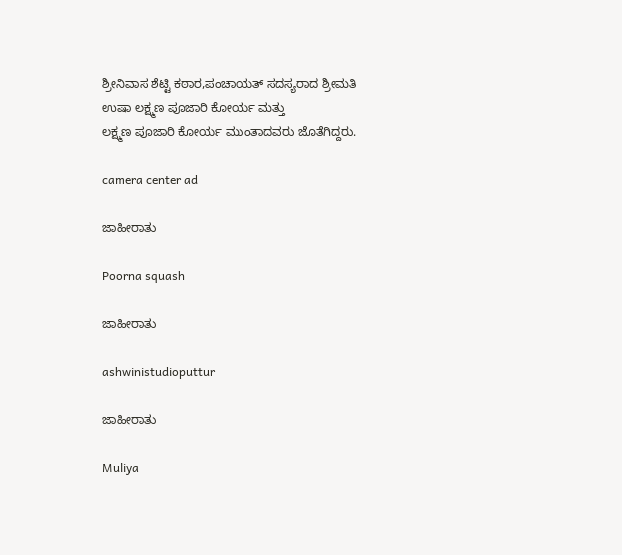ಶ್ರೀನಿವಾಸ ಶೆಟ್ಟಿ ಕಠಾರ,ಪಂಚಾಯತ್ ಸದಸ್ಯರಾದ ಶ್ರೀಮತಿ ಉಷಾ ಲಕ್ಷ್ಮಣ ಪೂಜಾರಿ ಕೋರ್ಯ ಮತ್ತು
ಲಕ್ಷ್ಮಣ ಪೂಜಾರಿ ಕೋರ್ಯ ಮುಂತಾದವರು ಜೊತೆಗಿದ್ದರು.

camera center ad

ಜಾಹೀರಾತು

Poorna squash

ಜಾಹೀರಾತು

ashwinistudioputtur

ಜಾಹೀರಾತು

Muliya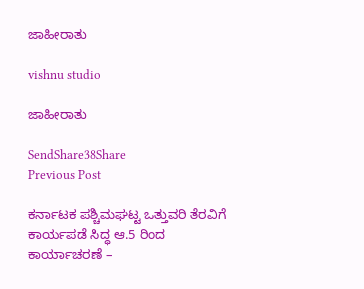ಜಾಹೀರಾತು

vishnu studio

ಜಾಹೀರಾತು

SendShare38Share
Previous Post

ಕರ್ನಾಟಕ ಪಶ್ಚಿಮಘಟ್ಟ ಒತ್ತುವರಿ ತೆರವಿಗೆ ಕಾರ್ಯಪಡೆ ಸಿದ್ಧ ಆ.5 ರಿಂದ ಕಾರ್ಯಾಚರಣೆ –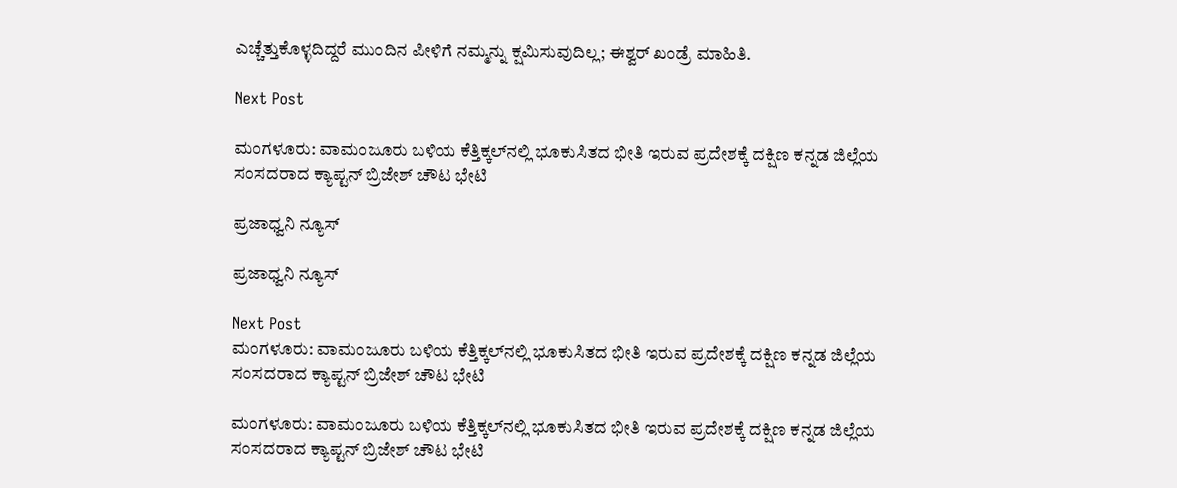ಎಚ್ಚೆತ್ತುಕೊಳ್ಳದಿದ್ದರೆ ಮುಂದಿನ ಪೀಳಿಗೆ ನಮ್ಮನ್ನು ಕ್ಷಮಿಸುವುದಿಲ್ಲ; ಈಶ್ವರ್ ಖಂಡ್ರೆ ಮಾಹಿತಿ.

Next Post

ಮಂಗಳೂರು: ವಾಮಂಜೂರು ಬಳಿಯ ಕೆತ್ತಿಕ್ಕಲ್‌ನಲ್ಲಿ ಭೂಕುಸಿತದ ಭೀತಿ ಇರುವ ಪ್ರದೇಶಕ್ಕೆ ದಕ್ಷಿಣ ಕನ್ನಡ ಜಿಲ್ಲೆಯ ಸಂಸದರಾದ ಕ್ಯಾಪ್ಟನ್ ಬ್ರಿಜೇಶ್ ಚೌಟ ಭೇಟಿ

ಪ್ರಜಾಧ್ವನಿ ನ್ಯೂಸ್

ಪ್ರಜಾಧ್ವನಿ ನ್ಯೂಸ್

Next Post
ಮಂಗಳೂರು: ವಾಮಂಜೂರು ಬಳಿಯ ಕೆತ್ತಿಕ್ಕಲ್‌ನಲ್ಲಿ ಭೂಕುಸಿತದ ಭೀತಿ ಇರುವ ಪ್ರದೇಶಕ್ಕೆ ದಕ್ಷಿಣ ಕನ್ನಡ ಜಿಲ್ಲೆಯ ಸಂಸದರಾದ ಕ್ಯಾಪ್ಟನ್ ಬ್ರಿಜೇಶ್ ಚೌಟ ಭೇಟಿ

ಮಂಗಳೂರು: ವಾಮಂಜೂರು ಬಳಿಯ ಕೆತ್ತಿಕ್ಕಲ್‌ನಲ್ಲಿ ಭೂಕುಸಿತದ ಭೀತಿ ಇರುವ ಪ್ರದೇಶಕ್ಕೆ ದಕ್ಷಿಣ ಕನ್ನಡ ಜಿಲ್ಲೆಯ ಸಂಸದರಾದ ಕ್ಯಾಪ್ಟನ್ ಬ್ರಿಜೇಶ್ ಚೌಟ ಭೇಟಿ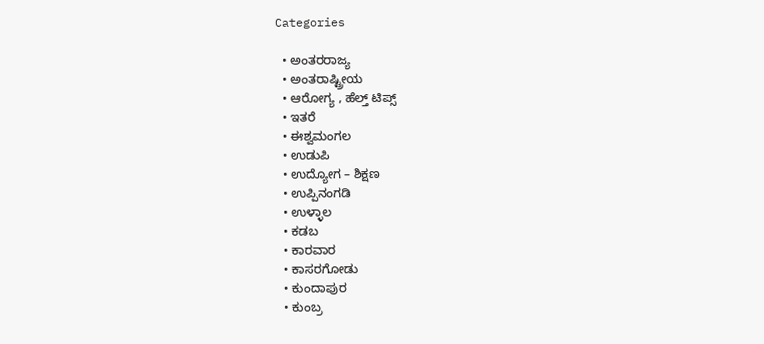Categories

  • ಅಂತರರಾಜ್ಯ
  • ಅಂತರಾಷ್ಟ್ರೀಯ
  • ಆರೋಗ್ಯ , ಹೆಲ್ತ್ ಟಿಪ್ಸ್
  • ಇತರೆ
  • ಈಶ್ವಮಂಗಲ
  • ಉಡುಪಿ
  • ಉದ್ಯೋಗ – ಶಿಕ್ಷಣ
  • ಉಪ್ಪಿನಂಗಡಿ
  • ಉಳ್ಳಾಲ
  • ಕಡಬ
  • ಕಾರವಾರ
  • ಕಾಸರಗೋಡು
  • ಕುಂದಾಪುರ
  • ಕುಂಬ್ರ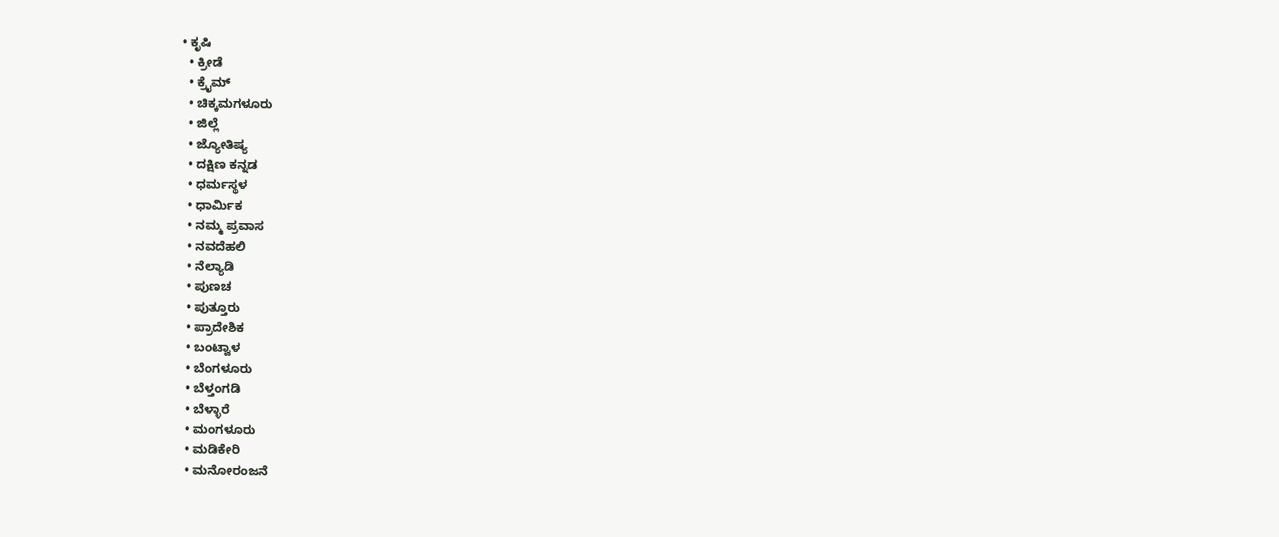• ಕೃಷಿ
  • ಕ್ರೀಡೆ
  • ಕ್ರೈಮ್
  • ಚಿಕ್ಕಮಗಳೂರು
  • ಜಿಲ್ಲೆ
  • ಜ್ಯೋತಿಷ್ಯ
  • ದಕ್ಷಿಣ ಕನ್ನಡ
  • ಧರ್ಮಸ್ಥಳ
  • ಧಾರ್ಮಿಕ
  • ನಮ್ಮ ಪ್ರವಾಸ
  • ನವದೆಹಲಿ
  • ನೆಲ್ಯಾಡಿ
  • ಪುಣಚ
  • ಪುತ್ತೂರು
  • ಪ್ರಾದೇಶಿಕ
  • ಬಂಟ್ವಾಳ
  • ಬೆಂಗಳೂರು
  • ಬೆಳ್ತಂಗಡಿ
  • ಬೆಳ್ಳಾರೆ
  • ಮಂಗಳೂರು
  • ಮಡಿಕೇರಿ
  • ಮನೋರಂಜನೆ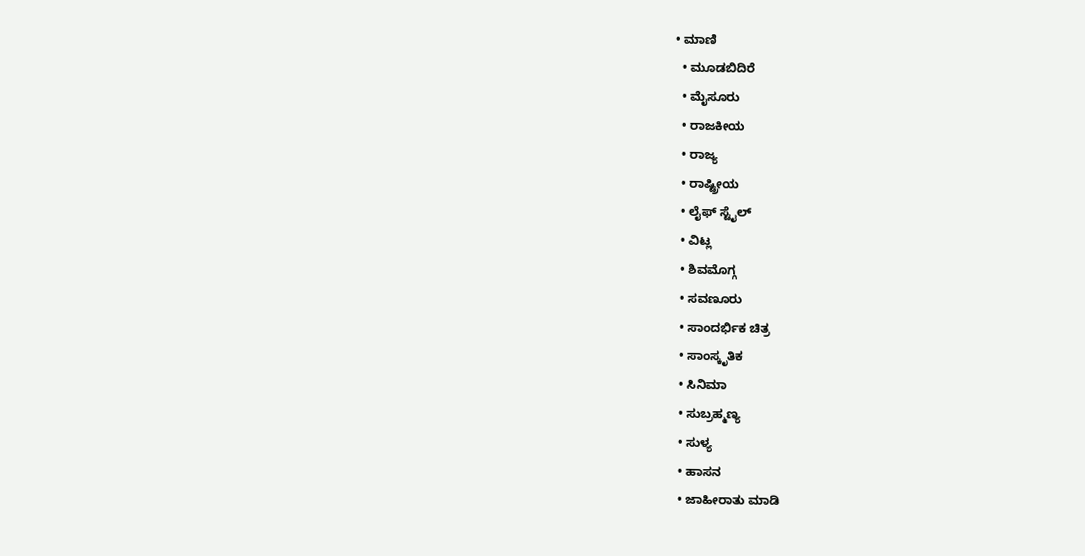• ಮಾಣಿ
  • ಮೂಡಬಿದಿರೆ
  • ಮೈಸೂರು
  • ರಾಜಕೀಯ
  • ರಾಜ್ಯ
  • ರಾಷ್ಟ್ರೀಯ
  • ಲೈಫ್ ಸ್ಟೈಲ್
  • ವಿಟ್ಲ
  • ಶಿವಮೊಗ್ಗ
  • ಸವಣೂರು
  • ಸಾಂದರ್ಭಿಕ ಚಿತ್ರ
  • ಸಾಂಸ್ಕೃತಿಕ
  • ಸಿನಿಮಾ
  • ಸುಬ್ರಹ್ಮಣ್ಯ
  • ಸುಳ್ಯ
  • ಹಾಸನ
  • ಜಾಹೀರಾತು ಮಾಡಿ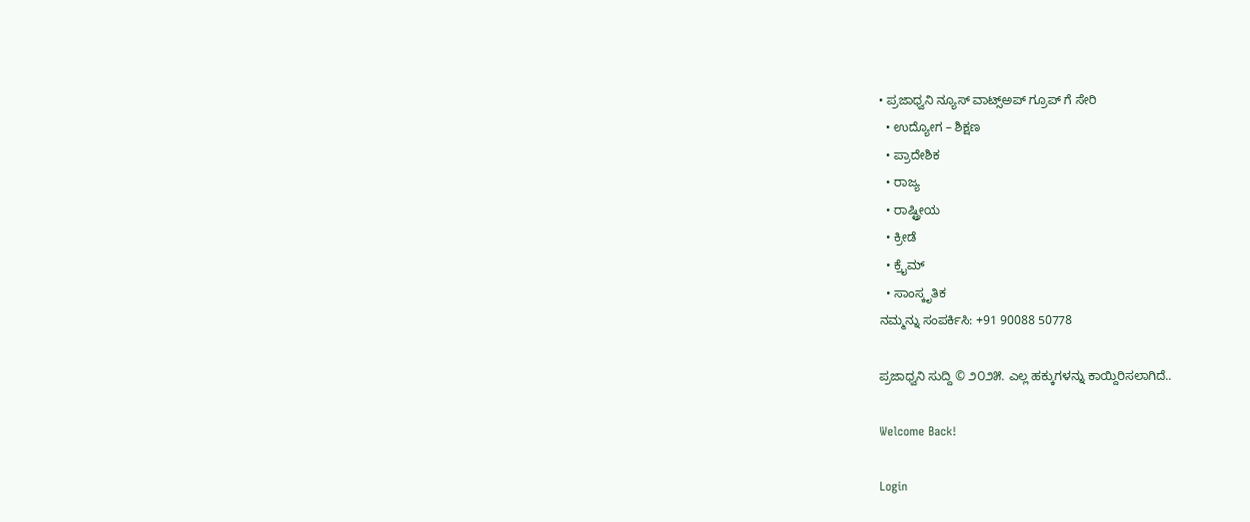• ಪ್ರಜಾಧ್ವನಿ ನ್ಯೂಸ್ ವಾಟ್ಸ್ಅಪ್ ಗ್ರೂಪ್ ಗೆ ಸೇರಿ
  • ಉದ್ಯೋಗ – ಶಿಕ್ಷಣ
  • ಪ್ರಾದೇಶಿಕ
  • ರಾಜ್ಯ
  • ರಾಷ್ಟ್ರೀಯ
  • ಕ್ರೀಡೆ
  • ಕ್ರೈಮ್
  • ಸಾಂಸ್ಕೃತಿಕ
ನಮ್ಮನ್ನು ಸಂಪರ್ಕಿಸಿ: +91 90088 50778

ಪ್ರಜಾಧ್ವನಿ ಸುದ್ದಿ © ೨೦೨೫. ಎಲ್ಲ ಹಕ್ಕುಗಳನ್ನು ಕಾಯ್ದಿರಿಸಲಾಗಿದೆ..

Welcome Back!

Login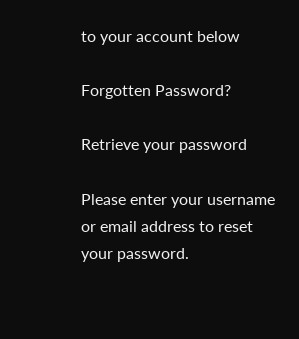to your account below

Forgotten Password?

Retrieve your password

Please enter your username or email address to reset your password.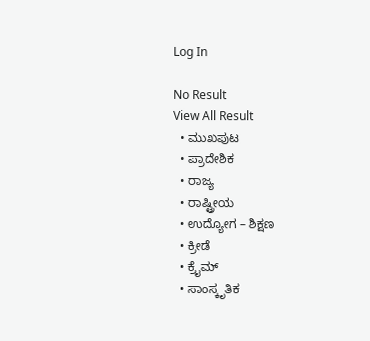Log In

No Result
View All Result
  • ಮುಖಪುಟ
  • ಪ್ರಾದೇಶಿಕ
  • ರಾಜ್ಯ
  • ರಾಷ್ಟ್ರೀಯ
  • ಉದ್ಯೋಗ – ಶಿಕ್ಷಣ
  • ಕ್ರೀಡೆ
  • ಕ್ರೈಮ್
  • ಸಾಂಸ್ಕೃತಿಕ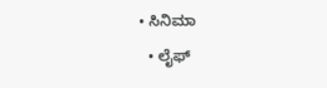• ಸಿನಿಮಾ
  • ಲೈಫ್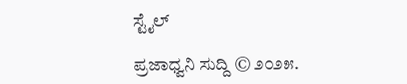ಸ್ಟೈಲ್

ಪ್ರಜಾಧ್ವನಿ ಸುದ್ದಿ © ೨೦೨೫.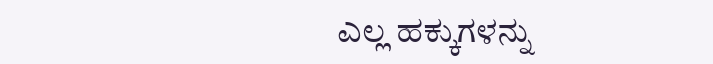ಎಲ್ಲ ಹಕ್ಕುಗಳನ್ನು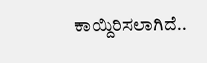ಕಾಯ್ದಿರಿಸಲಾಗಿದೆ..